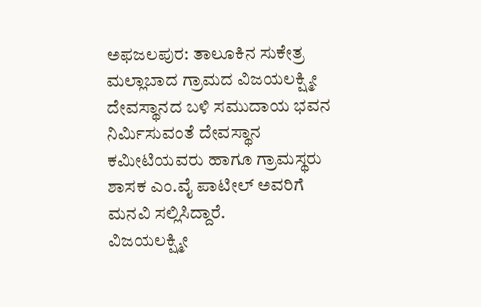ಅಫಜಲಪುರ: ತಾಲೂಕಿನ ಸುಕೇತ್ರ ಮಲ್ಲಾಬಾದ ಗ್ರಾಮದ ವಿಜಯಲಕ್ಷ್ಮೀ ದೇವಸ್ಥಾನದ ಬಳಿ ಸಮುದಾಯ ಭವನ ನಿರ್ಮಿಸುವಂತೆ ದೇವಸ್ಥಾನ ಕಮೀಟಿಯವರು ಹಾಗೂ ಗ್ರಾಮಸ್ಥರು ಶಾಸಕ ಎಂ.ವೈ ಪಾಟೀಲ್ ಅವರಿಗೆ ಮನವಿ ಸಲ್ಲಿಸಿದ್ದಾರೆ.
ವಿಜಯಲಕ್ಷ್ಮೀ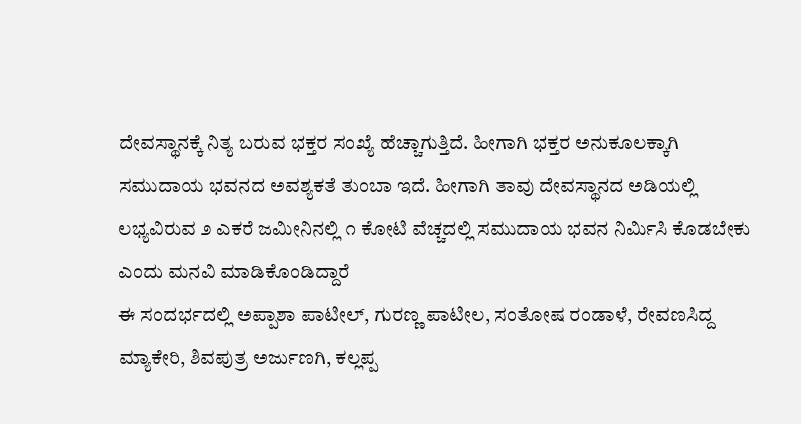ದೇವಸ್ಥಾನಕ್ಕೆ ನಿತ್ಯ ಬರುವ ಭಕ್ತರ ಸಂಖ್ಯೆ ಹೆಚ್ಚಾಗುತ್ತಿದೆ. ಹೀಗಾಗಿ ಭಕ್ತರ ಅನುಕೂಲಕ್ಕಾಗಿ ಸಮುದಾಯ ಭವನದ ಅವಶ್ಯಕತೆ ತುಂಬಾ ಇದೆ. ಹೀಗಾಗಿ ತಾವು ದೇವಸ್ಥಾನದ ಅಡಿಯಲ್ಲಿ ಲಭ್ಯವಿರುವ ೨ ಎಕರೆ ಜಮೀನಿನಲ್ಲಿ ೧ ಕೋಟಿ ವೆಚ್ಚದಲ್ಲಿ ಸಮುದಾಯ ಭವನ ನಿರ್ಮಿಸಿ ಕೊಡಬೇಕು ಎಂದು ಮನವಿ ಮಾಡಿಕೊಂಡಿದ್ದಾರೆ
ಈ ಸಂದರ್ಭದಲ್ಲಿ ಅಪ್ಪಾಶಾ ಪಾಟೀಲ್, ಗುರಣ್ಣ ಪಾಟೀಲ, ಸಂತೋಷ ರಂಡಾಳೆ, ರೇವಣಸಿದ್ದ ಮ್ಯಾಕೇರಿ, ಶಿವಪುತ್ರ ಅರ್ಜುಣಗಿ, ಕಲ್ಲಪ್ಪ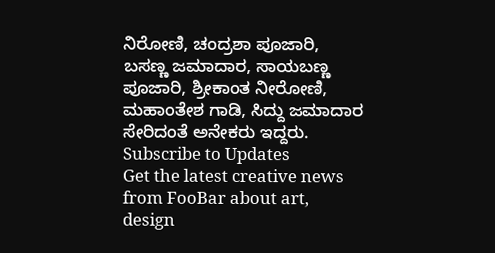ನಿರೋಣಿ, ಚಂದ್ರಶಾ ಪೂಜಾರಿ, ಬಸಣ್ಣ ಜಮಾದಾರ, ಸಾಯಬಣ್ಣ ಪೂಜಾರಿ, ಶ್ರೀಕಾಂತ ನೀರೋಣಿ, ಮಹಾಂತೇಶ ಗಾಡಿ, ಸಿದ್ದು ಜಮಾದಾರ ಸೇರಿದಂತೆ ಅನೇಕರು ಇದ್ದರು.
Subscribe to Updates
Get the latest creative news from FooBar about art, design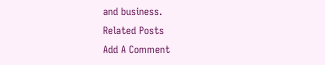and business.
Related Posts
Add A Comment